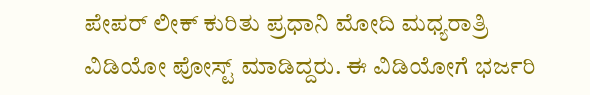ಪೇಪರ್ ಲೀಕ್ ಕುರಿತು ಪ್ರಧಾನಿ ಮೋದಿ ಮಧ್ಯರಾತ್ರಿ ವಿಡಿಯೋ ಪೋಸ್ಟ್ ಮಾಡಿದ್ದರು. ಈ ವಿಡಿಯೋಗೆ ಭರ್ಜರಿ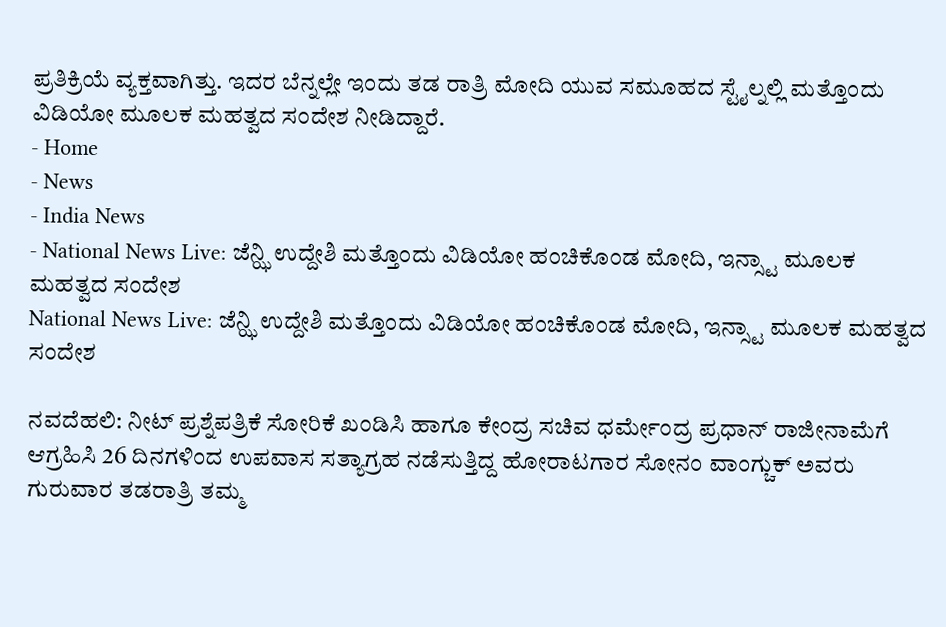ಪ್ರತಿಕ್ರಿಯೆ ವ್ಯಕ್ತವಾಗಿತ್ತು. ಇದರ ಬೆನ್ನಲ್ಲೇ ಇಂದು ತಡ ರಾತ್ರಿ ಮೋದಿ ಯುವ ಸಮೂಹದ ಸ್ಟೈಲ್ನಲ್ಲಿ ಮತ್ತೊಂದು ವಿಡಿಯೋ ಮೂಲಕ ಮಹತ್ವದ ಸಂದೇಶ ನೀಡಿದ್ದಾರೆ.
- Home
- News
- India News
- National News Live: ಜೆನ್ಝಿ ಉದ್ದೇಶಿ ಮತ್ತೊಂದು ವಿಡಿಯೋ ಹಂಚಿಕೊಂಡ ಮೋದಿ, ಇನ್ಸ್ಟಾ ಮೂಲಕ ಮಹತ್ವದ ಸಂದೇಶ
National News Live: ಜೆನ್ಝಿ ಉದ್ದೇಶಿ ಮತ್ತೊಂದು ವಿಡಿಯೋ ಹಂಚಿಕೊಂಡ ಮೋದಿ, ಇನ್ಸ್ಟಾ ಮೂಲಕ ಮಹತ್ವದ ಸಂದೇಶ

ನವದೆಹಲಿ: ನೀಟ್ ಪ್ರಶ್ನೆಪತ್ರಿಕೆ ಸೋರಿಕೆ ಖಂಡಿಸಿ ಹಾಗೂ ಕೇಂದ್ರ ಸಚಿವ ಧರ್ಮೇಂದ್ರ ಪ್ರಧಾನ್ ರಾಜೀನಾಮೆಗೆ ಆಗ್ರಹಿಸಿ 26 ದಿನಗಳಿಂದ ಉಪವಾಸ ಸತ್ಯಾಗ್ರಹ ನಡೆಸುತ್ತಿದ್ದ ಹೋರಾಟಗಾರ ಸೋನಂ ವಾಂಗ್ಚುಕ್ ಅವರು ಗುರುವಾರ ತಡರಾತ್ರಿ ತಮ್ಮ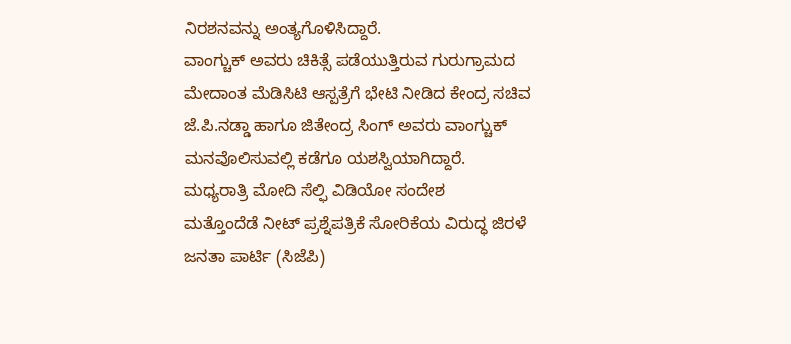ನಿರಶನವನ್ನು ಅಂತ್ಯಗೊಳಿಸಿದ್ದಾರೆ.
ವಾಂಗ್ಚುಕ್ ಅವರು ಚಿಕಿತ್ಸೆ ಪಡೆಯುತ್ತಿರುವ ಗುರುಗ್ರಾಮದ ಮೇದಾಂತ ಮೆಡಿಸಿಟಿ ಆಸ್ಪತ್ರೆಗೆ ಭೇಟಿ ನೀಡಿದ ಕೇಂದ್ರ ಸಚಿವ ಜೆ.ಪಿ.ನಡ್ಡಾ ಹಾಗೂ ಜಿತೇಂದ್ರ ಸಿಂಗ್ ಅವರು ವಾಂಗ್ಚುಕ್ ಮನವೊಲಿಸುವಲ್ಲಿ ಕಡೆಗೂ ಯಶಸ್ವಿಯಾಗಿದ್ದಾರೆ.
ಮಧ್ಯರಾತ್ರಿ ಮೋದಿ ಸೆಲ್ಫಿ ವಿಡಿಯೋ ಸಂದೇಶ
ಮತ್ತೊಂದೆಡೆ ನೀಟ್ ಪ್ರಶ್ನೆಪತ್ರಿಕೆ ಸೋರಿಕೆಯ ವಿರುದ್ಧ ಜಿರಳೆ ಜನತಾ ಪಾರ್ಟಿ (ಸಿಜೆಪಿ)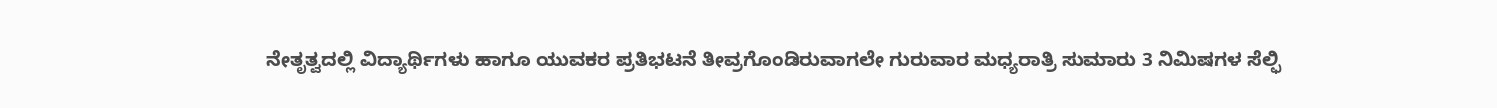ನೇತೃತ್ವದಲ್ಲಿ ವಿದ್ಯಾರ್ಥಿಗಳು ಹಾಗೂ ಯುವಕರ ಪ್ರತಿಭಟನೆ ತೀವ್ರಗೊಂಡಿರುವಾಗಲೇ ಗುರುವಾರ ಮಧ್ಯರಾತ್ರಿ ಸುಮಾರು 3 ನಿಮಿಷಗಳ ಸೆಲ್ಫಿ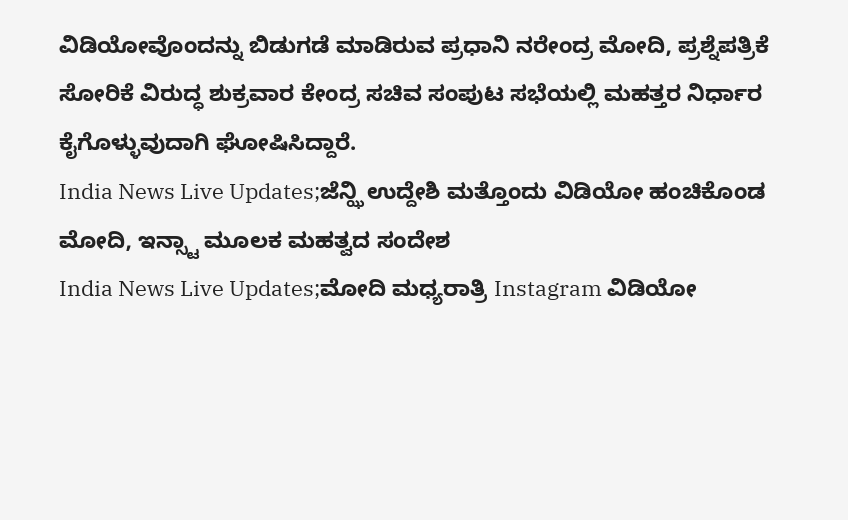ವಿಡಿಯೋವೊಂದನ್ನು ಬಿಡುಗಡೆ ಮಾಡಿರುವ ಪ್ರಧಾನಿ ನರೇಂದ್ರ ಮೋದಿ, ಪ್ರಶ್ನೆಪತ್ರಿಕೆ ಸೋರಿಕೆ ವಿರುದ್ಧ ಶುಕ್ರವಾರ ಕೇಂದ್ರ ಸಚಿವ ಸಂಪುಟ ಸಭೆಯಲ್ಲಿ ಮಹತ್ತರ ನಿರ್ಧಾರ ಕೈಗೊಳ್ಳುವುದಾಗಿ ಘೋಷಿಸಿದ್ದಾರೆ.
India News Live Updates;ಜೆನ್ಝಿ ಉದ್ದೇಶಿ ಮತ್ತೊಂದು ವಿಡಿಯೋ ಹಂಚಿಕೊಂಡ ಮೋದಿ, ಇನ್ಸ್ಟಾ ಮೂಲಕ ಮಹತ್ವದ ಸಂದೇಶ
India News Live Updates;ಮೋದಿ ಮಧ್ಯರಾತ್ರಿ Instagram ವಿಡಿಯೋ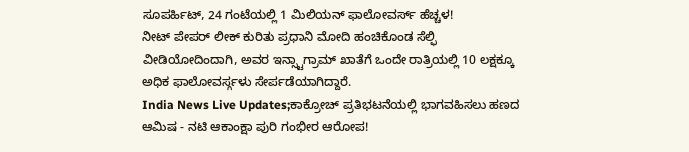ಸೂಪರ್ಹಿಟ್, 24 ಗಂಟೆಯಲ್ಲಿ 1 ಮಿಲಿಯನ್ ಫಾಲೋವರ್ಸ್ ಹೆಚ್ಚಳ!
ನೀಟ್ ಪೇಪರ್ ಲೀಕ್ ಕುರಿತು ಪ್ರಧಾನಿ ಮೋದಿ ಹಂಚಿಕೊಂಡ ಸೆಲ್ಫಿ ವೀಡಿಯೋದಿಂದಾಗಿ, ಅವರ ಇನ್ಸ್ಟಾಗ್ರಾಮ್ ಖಾತೆಗೆ ಒಂದೇ ರಾತ್ರಿಯಲ್ಲಿ 10 ಲಕ್ಷಕ್ಕೂ ಅಧಿಕ ಫಾಲೋವರ್ಸ್ಗಳು ಸೇರ್ಪಡೆಯಾಗಿದ್ದಾರೆ.
India News Live Updates;ಕಾಕ್ರೋಚ್ ಪ್ರತಿಭಟನೆಯಲ್ಲಿ ಭಾಗವಹಿಸಲು ಹಣದ ಆಮಿಷ - ನಟಿ ಆಕಾಂಕ್ಷಾ ಪುರಿ ಗಂಭೀರ ಆರೋಪ!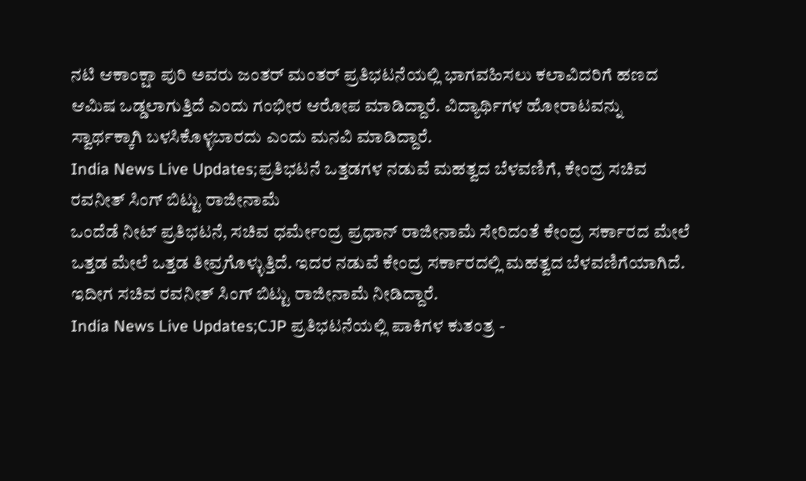ನಟಿ ಆಕಾಂಕ್ಷಾ ಪುರಿ ಅವರು ಜಂತರ್ ಮಂತರ್ ಪ್ರತಿಭಟನೆಯಲ್ಲಿ ಭಾಗವಹಿಸಲು ಕಲಾವಿದರಿಗೆ ಹಣದ ಆಮಿಷ ಒಡ್ಡಲಾಗುತ್ತಿದೆ ಎಂದು ಗಂಭೀರ ಆರೋಪ ಮಾಡಿದ್ದಾರೆ. ವಿದ್ಯಾರ್ಥಿಗಳ ಹೋರಾಟವನ್ನು ಸ್ವಾರ್ಥಕ್ಕಾಗಿ ಬಳಸಿಕೊಳ್ಳಬಾರದು ಎಂದು ಮನವಿ ಮಾಡಿದ್ದಾರೆ.
India News Live Updates;ಪ್ರತಿಭಟನೆ ಒತ್ತಡಗಳ ನಡುವೆ ಮಹತ್ವದ ಬೆಳವಣಿಗೆ, ಕೇಂದ್ರ ಸಚಿವ ರವನೀತ್ ಸಿಂಗ್ ಬಿಟ್ಟು ರಾಜೀನಾಮೆ
ಒಂದೆಡೆ ನೀಟ್ ಪ್ರತಿಭಟನೆ, ಸಚಿವ ಧರ್ಮೇಂದ್ರ ಪ್ರಧಾನ್ ರಾಜೀನಾಮೆ ಸೇರಿದಂತೆ ಕೇಂದ್ರ ಸರ್ಕಾರದ ಮೇಲೆ ಒತ್ತಡ ಮೇಲೆ ಒತ್ತಡ ತೀವ್ರಗೊಳ್ಳುತ್ತಿದೆ. ಇದರ ನಡುವೆ ಕೇಂದ್ರ ಸರ್ಕಾರದಲ್ಲಿ ಮಹತ್ವದ ಬೆಳವಣಿಗೆಯಾಗಿದೆ. ಇದೀಗ ಸಚಿವ ರವನೀತ್ ಸಿಂಗ್ ಬಿಟ್ಟು ರಾಜೀನಾಮೆ ನೀಡಿದ್ದಾರೆ.
India News Live Updates;CJP ಪ್ರತಿಭಟನೆಯಲ್ಲಿ ಪಾಕಿಗಳ ಕುತಂತ್ರ -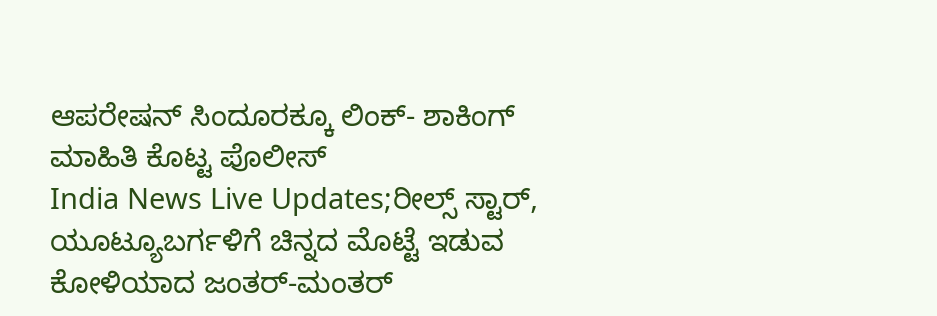ಆಪರೇಷನ್ ಸಿಂದೂರಕ್ಕೂ ಲಿಂಕ್- ಶಾಕಿಂಗ್ ಮಾಹಿತಿ ಕೊಟ್ಟ ಪೊಲೀಸ್
India News Live Updates;ರೀಲ್ಸ್ ಸ್ಟಾರ್, ಯೂಟ್ಯೂಬರ್ಗಳಿಗೆ ಚಿನ್ನದ ಮೊಟ್ಟೆ ಇಡುವ ಕೋಳಿಯಾದ ಜಂತರ್-ಮಂತರ್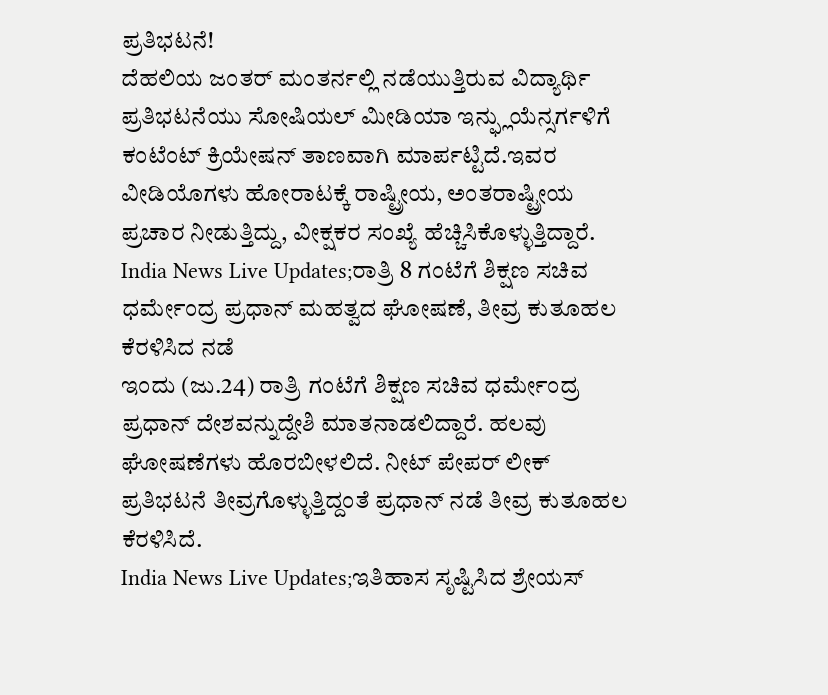ಪ್ರತಿಭಟನೆ!
ದೆಹಲಿಯ ಜಂತರ್ ಮಂತರ್ನಲ್ಲಿ ನಡೆಯುತ್ತಿರುವ ವಿದ್ಯಾರ್ಥಿ ಪ್ರತಿಭಟನೆಯು ಸೋಷಿಯಲ್ ಮೀಡಿಯಾ ಇನ್ಫ್ಲುಯೆನ್ಸರ್ಗಳಿಗೆ ಕಂಟೆಂಟ್ ಕ್ರಿಯೇಷನ್ ತಾಣವಾಗಿ ಮಾರ್ಪಟ್ಟಿದೆ.ಇವರ ವೀಡಿಯೊಗಳು ಹೋರಾಟಕ್ಕೆ ರಾಷ್ಟ್ರೀಯ, ಅಂತರಾಷ್ಟ್ರೀಯ ಪ್ರಚಾರ ನೀಡುತ್ತಿದ್ದು, ವೀಕ್ಷಕರ ಸಂಖ್ಯೆ ಹೆಚ್ಚಿಸಿಕೊಳ್ಳುತ್ತಿದ್ದಾರೆ.
India News Live Updates;ರಾತ್ರಿ 8 ಗಂಟೆಗೆ ಶಿಕ್ಷಣ ಸಚಿವ ಧರ್ಮೇಂದ್ರ ಪ್ರಧಾನ್ ಮಹತ್ವದ ಘೋಷಣೆ, ತೀವ್ರ ಕುತೂಹಲ ಕೆರಳಿಸಿದ ನಡೆ
ಇಂದು (ಜು.24) ರಾತ್ರಿ ಗಂಟೆಗೆ ಶಿಕ್ಷಣ ಸಚಿವ ಧರ್ಮೇಂದ್ರ ಪ್ರಧಾನ್ ದೇಶವನ್ನುದ್ದೇಶಿ ಮಾತನಾಡಲಿದ್ದಾರೆ. ಹಲವು ಘೋಷಣೆಗಳು ಹೊರಬೀಳಲಿದೆ. ನೀಟ್ ಪೇಪರ್ ಲೀಕ್ ಪ್ರತಿಭಟನೆ ತೀವ್ರಗೊಳ್ಳುತ್ತಿದ್ದಂತೆ ಪ್ರಧಾನ್ ನಡೆ ತೀವ್ರ ಕುತೂಹಲ ಕೆರಳಿಸಿದೆ.
India News Live Updates;ಇತಿಹಾಸ ಸೃಷ್ಟಿಸಿದ ಶ್ರೇಯಸ್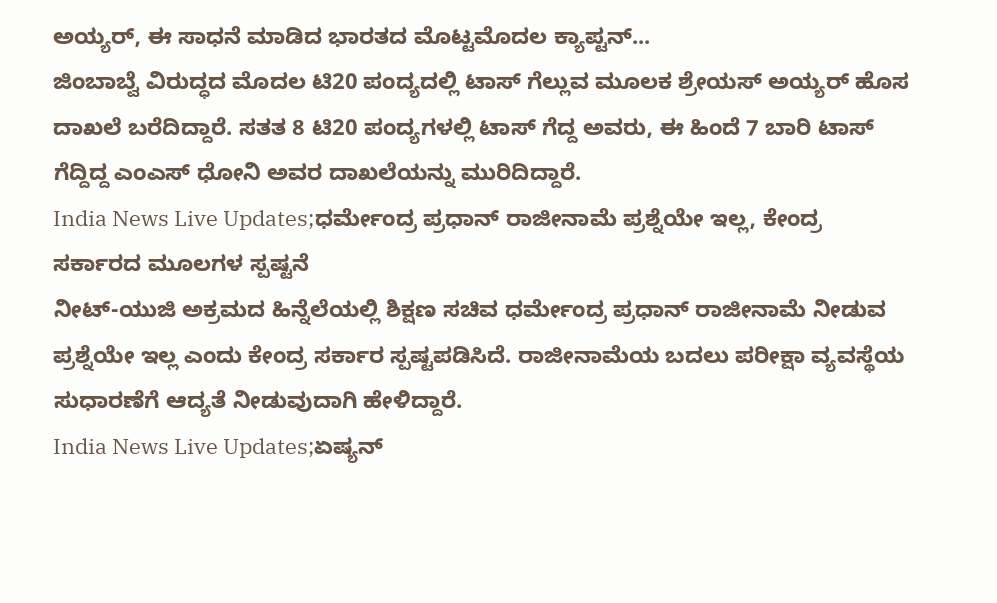ಅಯ್ಯರ್, ಈ ಸಾಧನೆ ಮಾಡಿದ ಭಾರತದ ಮೊಟ್ಟಮೊದಲ ಕ್ಯಾಪ್ಟನ್...
ಜಿಂಬಾಬ್ವೆ ವಿರುದ್ಧದ ಮೊದಲ ಟಿ20 ಪಂದ್ಯದಲ್ಲಿ ಟಾಸ್ ಗೆಲ್ಲುವ ಮೂಲಕ ಶ್ರೇಯಸ್ ಅಯ್ಯರ್ ಹೊಸ ದಾಖಲೆ ಬರೆದಿದ್ದಾರೆ. ಸತತ 8 ಟಿ20 ಪಂದ್ಯಗಳಲ್ಲಿ ಟಾಸ್ ಗೆದ್ದ ಅವರು, ಈ ಹಿಂದೆ 7 ಬಾರಿ ಟಾಸ್ ಗೆದ್ದಿದ್ದ ಎಂಎಸ್ ಧೋನಿ ಅವರ ದಾಖಲೆಯನ್ನು ಮುರಿದಿದ್ದಾರೆ.
India News Live Updates;ಧರ್ಮೇಂದ್ರ ಪ್ರಧಾನ್ ರಾಜೀನಾಮೆ ಪ್ರಶ್ನೆಯೇ ಇಲ್ಲ, ಕೇಂದ್ರ ಸರ್ಕಾರದ ಮೂಲಗಳ ಸ್ಪಷ್ಟನೆ
ನೀಟ್-ಯುಜಿ ಅಕ್ರಮದ ಹಿನ್ನೆಲೆಯಲ್ಲಿ ಶಿಕ್ಷಣ ಸಚಿವ ಧರ್ಮೇಂದ್ರ ಪ್ರಧಾನ್ ರಾಜೀನಾಮೆ ನೀಡುವ ಪ್ರಶ್ನೆಯೇ ಇಲ್ಲ ಎಂದು ಕೇಂದ್ರ ಸರ್ಕಾರ ಸ್ಪಷ್ಟಪಡಿಸಿದೆ. ರಾಜೀನಾಮೆಯ ಬದಲು ಪರೀಕ್ಷಾ ವ್ಯವಸ್ಥೆಯ ಸುಧಾರಣೆಗೆ ಆದ್ಯತೆ ನೀಡುವುದಾಗಿ ಹೇಳಿದ್ದಾರೆ.
India News Live Updates;ಏಷ್ಯನ್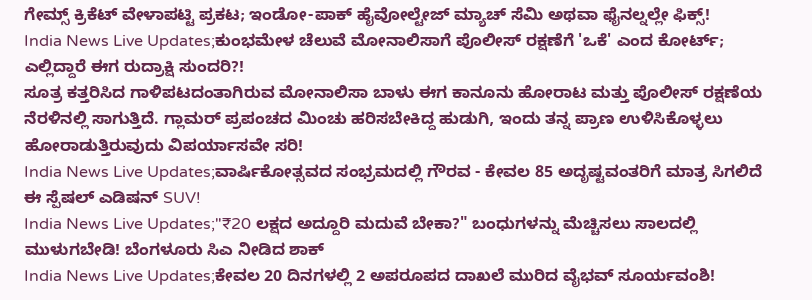ಗೇಮ್ಸ್ ಕ್ರಿಕೆಟ್ ವೇಳಾಪಟ್ಟಿ ಪ್ರಕಟ; ಇಂಡೋ-ಪಾಕ್ ಹೈವೋಲ್ಟೇಜ್ ಮ್ಯಾಚ್ ಸೆಮಿ ಅಥವಾ ಫೈನಲ್ನಲ್ಲೇ ಫಿಕ್ಸ್!
India News Live Updates;ಕುಂಭಮೇಳ ಚೆಲುವೆ ಮೋನಾಲಿಸಾಗೆ ಪೊಲೀಸ್ ರಕ್ಷಣೆಗೆ 'ಒಕೆ' ಎಂದ ಕೋರ್ಟ್; ಎಲ್ಲಿದ್ದಾರೆ ಈಗ ರುದ್ರಾಕ್ಷಿ ಸುಂದರಿ?!
ಸೂತ್ರ ಕತ್ತರಿಸಿದ ಗಾಳಿಪಟದಂತಾಗಿರುವ ಮೋನಾಲಿಸಾ ಬಾಳು ಈಗ ಕಾನೂನು ಹೋರಾಟ ಮತ್ತು ಪೊಲೀಸ್ ರಕ್ಷಣೆಯ ನೆರಳಿನಲ್ಲಿ ಸಾಗುತ್ತಿದೆ. ಗ್ಲಾಮರ್ ಪ್ರಪಂಚದ ಮಿಂಚು ಹರಿಸಬೇಕಿದ್ದ ಹುಡುಗಿ, ಇಂದು ತನ್ನ ಪ್ರಾಣ ಉಳಿಸಿಕೊಳ್ಳಲು ಹೋರಾಡುತ್ತಿರುವುದು ವಿಪರ್ಯಾಸವೇ ಸರಿ!
India News Live Updates;ವಾರ್ಷಿಕೋತ್ಸವದ ಸಂಭ್ರಮದಲ್ಲಿ ಗೌರವ - ಕೇವಲ 85 ಅದೃಷ್ಟವಂತರಿಗೆ ಮಾತ್ರ ಸಿಗಲಿದೆ ಈ ಸ್ಪೆಷಲ್ ಎಡಿಷನ್ SUV!
India News Live Updates;"₹20 ಲಕ್ಷದ ಅದ್ದೂರಿ ಮದುವೆ ಬೇಕಾ?" ಬಂಧುಗಳನ್ನು ಮೆಚ್ಚಿಸಲು ಸಾಲದಲ್ಲಿ ಮುಳುಗಬೇಡಿ! ಬೆಂಗಳೂರು ಸಿಎ ನೀಡಿದ ಶಾಕ್
India News Live Updates;ಕೇವಲ 20 ದಿನಗಳಲ್ಲಿ 2 ಅಪರೂಪದ ದಾಖಲೆ ಮುರಿದ ವೈಭವ್ ಸೂರ್ಯವಂಶಿ!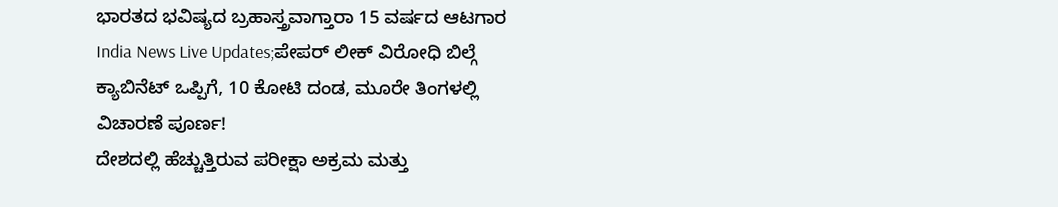ಭಾರತದ ಭವಿಷ್ಯದ ಬ್ರಹಾಸ್ತ್ರವಾಗ್ತಾರಾ 15 ವರ್ಷದ ಆಟಗಾರ
India News Live Updates;ಪೇಪರ್ ಲೀಕ್ ವಿರೋಧಿ ಬಿಲ್ಗೆ ಕ್ಯಾಬಿನೆಟ್ ಒಪ್ಪಿಗೆ, 10 ಕೋಟಿ ದಂಡ, ಮೂರೇ ತಿಂಗಳಲ್ಲಿ ವಿಚಾರಣೆ ಪೂರ್ಣ!
ದೇಶದಲ್ಲಿ ಹೆಚ್ಚುತ್ತಿರುವ ಪರೀಕ್ಷಾ ಅಕ್ರಮ ಮತ್ತು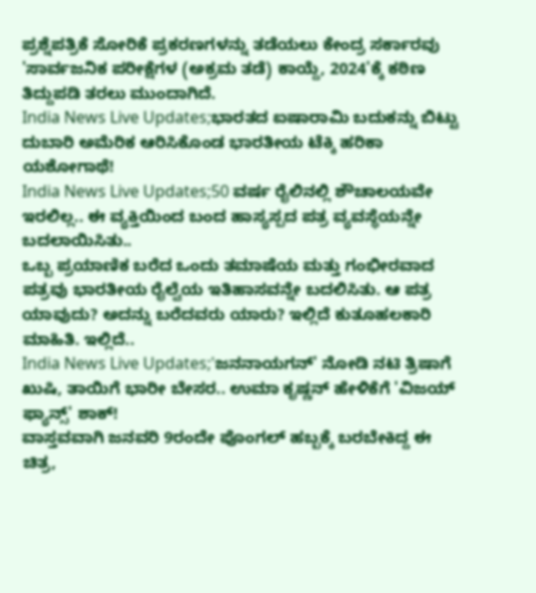ಪ್ರಶ್ನೆಪತ್ರಿಕೆ ಸೋರಿಕೆ ಪ್ರಕರಣಗಳನ್ನು ತಡೆಯಲು ಕೇಂದ್ರ ಸರ್ಕಾರವು 'ಸಾರ್ವಜನಿಕ ಪರೀಕ್ಷೆಗಳ (ಅಕ್ರಮ ತಡೆ) ಕಾಯ್ದೆ, 2024'ಕ್ಕೆ ಕಠಿಣ ತಿದ್ದುಪಡಿ ತರಲು ಮುಂದಾಗಿದೆ.
India News Live Updates;ಭಾರತದ ಐಷಾರಾಮಿ ಬದುಕನ್ನು ಬಿಟ್ಟು ದುಬಾರಿ ಅಮೆರಿಕ ಆರಿಸಿಕೊಂಡ ಭಾರತೀಯ ಟೆಕ್ಕಿ ಹರಿಕಾ ಯಶೋಗಾಥೆ!
India News Live Updates;50 ವರ್ಷ ರೈಲಿನಲ್ಲಿ ಶೌಚಾಲಯವೇ ಇರಲಿಲ್ಲ.. ಈ ವ್ಯಕ್ತಿಯಿಂದ ಬಂದ ಹಾಸ್ಯಸ್ಪದ ಪತ್ರ ವ್ಯವಸ್ಥೆಯನ್ನೇ ಬದಲಾಯಿಸಿತು..
ಒಬ್ಬ ಪ್ರಯಾಣಿಕ ಬರೆದ ಒಂದು ತಮಾಷೆಯ ಮತ್ತು ಗಂಭೀರವಾದ ಪತ್ರವು ಭಾರತೀಯ ರೈಲ್ವೆಯ ಇತಿಹಾಸವನ್ನೇ ಬದಲಿಸಿತು. ಆ ಪತ್ರ ಯಾವುದು? ಅದನ್ನು ಬರೆದವರು ಯಾರು? ಇಲ್ಲಿದೆ ಕುತೂಹಲಕಾರಿ ಮಾಹಿತಿ. ಇಲ್ಲಿದೆ..
India News Live Updates;'ಜನನಾಯಗನ್' ನೋಡಿ ನಟಿ ತ್ರಿಷಾಗೆ ಖುಷಿ, ತಾಯಿಗೆ ಭಾರೀ ಬೇಸರ.. ಉಮಾ ಕೃಷ್ಣನ್ ಹೇಳಿಕೆಗೆ 'ವಿಜಯ್ ಫ್ಯಾನ್ಸ್' ಶಾಕ್!
ವಾಸ್ತವವಾಗಿ ಜನವರಿ 9ರಂದೇ ಪೊಂಗಲ್ ಹಬ್ಬಕ್ಕೆ ಬರಬೇಕಿದ್ದ ಈ ಚಿತ್ರ,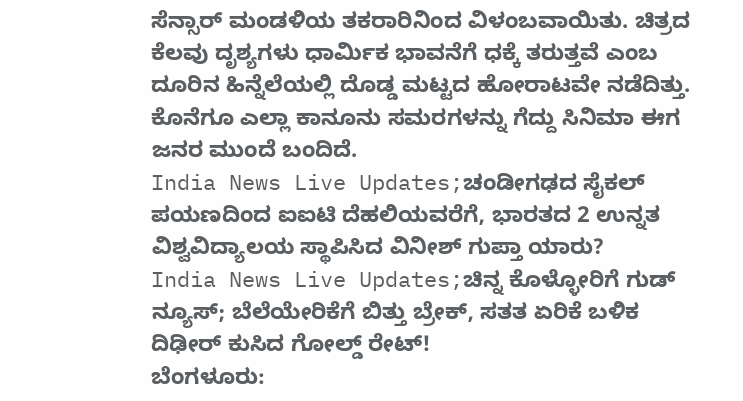ಸೆನ್ಸಾರ್ ಮಂಡಳಿಯ ತಕರಾರಿನಿಂದ ವಿಳಂಬವಾಯಿತು. ಚಿತ್ರದ ಕೆಲವು ದೃಶ್ಯಗಳು ಧಾರ್ಮಿಕ ಭಾವನೆಗೆ ಧಕ್ಕೆ ತರುತ್ತವೆ ಎಂಬ ದೂರಿನ ಹಿನ್ನೆಲೆಯಲ್ಲಿ ದೊಡ್ಡ ಮಟ್ಟದ ಹೋರಾಟವೇ ನಡೆದಿತ್ತು. ಕೊನೆಗೂ ಎಲ್ಲಾ ಕಾನೂನು ಸಮರಗಳನ್ನು ಗೆದ್ದು ಸಿನಿಮಾ ಈಗ ಜನರ ಮುಂದೆ ಬಂದಿದೆ.
India News Live Updates;ಚಂಡೀಗಢದ ಸೈಕಲ್ ಪಯಣದಿಂದ ಐಐಟಿ ದೆಹಲಿಯವರೆಗೆ, ಭಾರತದ 2 ಉನ್ನತ ವಿಶ್ವವಿದ್ಯಾಲಯ ಸ್ಥಾಪಿಸಿದ ವಿನೀಶ್ ಗುಪ್ತಾ ಯಾರು?
India News Live Updates;ಚಿನ್ನ ಕೊಳ್ಳೋರಿಗೆ ಗುಡ್ ನ್ಯೂಸ್; ಬೆಲೆಯೇರಿಕೆಗೆ ಬಿತ್ತು ಬ್ರೇಕ್, ಸತತ ಏರಿಕೆ ಬಳಿಕ ದಿಢೀರ್ ಕುಸಿದ ಗೋಲ್ಡ್ ರೇಟ್!
ಬೆಂಗಳೂರು: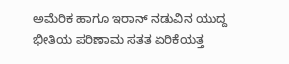ಅಮೆರಿಕ ಹಾಗೂ ಇರಾನ್ ನಡುವಿನ ಯುದ್ದ ಭೀತಿಯ ಪರಿಣಾಮ ಸತತ ಏರಿಕೆಯತ್ತ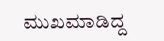ಮುಖಮಾಡಿದ್ದ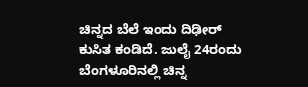ಚಿನ್ನದ ಬೆಲೆ ಇಂದು ದಿಢೀರ್ ಕುಸಿತ ಕಂಡಿದೆ. ಜುಲೈ 24ರಂದು ಬೆಂಗಳೂರಿನಲ್ಲಿ ಚಿನ್ನ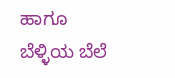ಹಾಗೂ ಬೆಳ್ಳಿಯ ಬೆಲೆ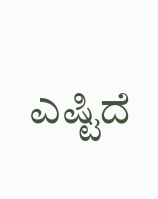ಎಷ್ಟಿದೆ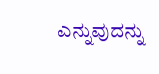ಎನ್ನುವುದನ್ನು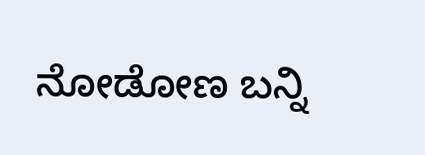ನೋಡೋಣ ಬನ್ನಿ